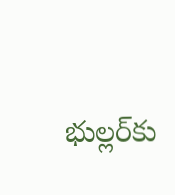భుల్లర్‌కు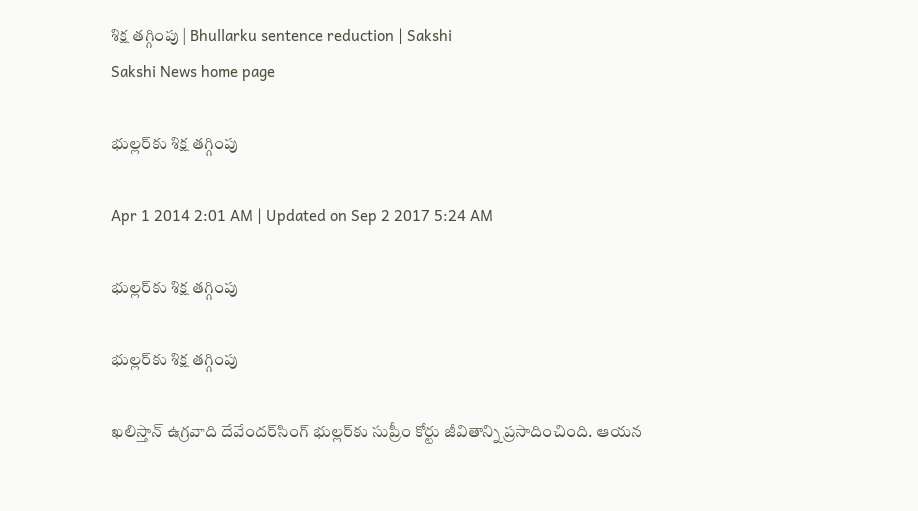శిక్ష తగ్గింపు | Bhullarku sentence reduction | Sakshi
Sakshi News home page

భుల్లర్‌కు శిక్ష తగ్గింపు

Apr 1 2014 2:01 AM | Updated on Sep 2 2017 5:24 AM

భుల్లర్‌కు శిక్ష తగ్గింపు

భుల్లర్‌కు శిక్ష తగ్గింపు

ఖలిస్తాన్ ఉగ్రవాది దేవేందర్‌సింగ్ భుల్లర్‌కు సుప్రీం కోర్టు జీవితాన్ని ప్రసాదించింది. ఆయన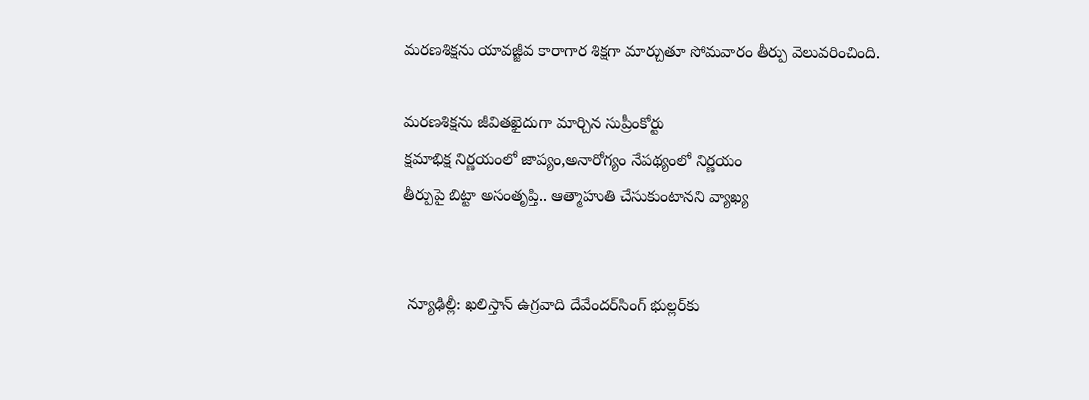మరణశిక్షను యావజ్జీవ కారాగార శిక్షగా మార్చుతూ సోమవారం తీర్పు వెలువరించింది.

మరణశిక్షను జీవితఖైదుగా మార్చిన సుప్రీంకోర్టు
క్షమాభిక్ష నిర్ణయంలో జాప్యం,అనారోగ్యం నేపథ్యంలో నిర్ణయం
తీర్పుపై బిట్టా అసంతృప్తి.. ఆత్మాహుతి చేసుకుంటానని వ్యాఖ్య


 న్యూఢిల్లీ: ఖలిస్తాన్ ఉగ్రవాది దేవేందర్‌సింగ్ భుల్లర్‌కు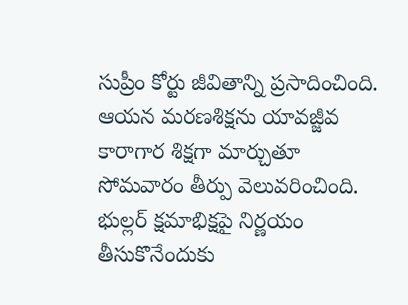సుప్రీం కోర్టు జీవితాన్ని ప్రసాదించింది. ఆయన మరణశిక్షను యావజ్జీవ కారాగార శిక్షగా మార్చుతూ సోమవారం తీర్పు వెలువరించింది. భుల్లర్ క్షమాభిక్షపై నిర్ణయం తీసుకొనేందుకు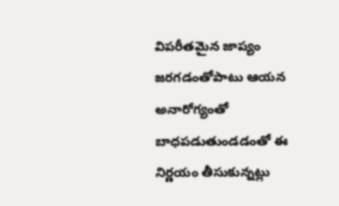విపరీతమైన జాప్యం జరగడంతోపాటు ఆయన అనారోగ్యంతో బాధపడుతుండడంతో ఈ నిర్ణయం తీసుకున్నట్లు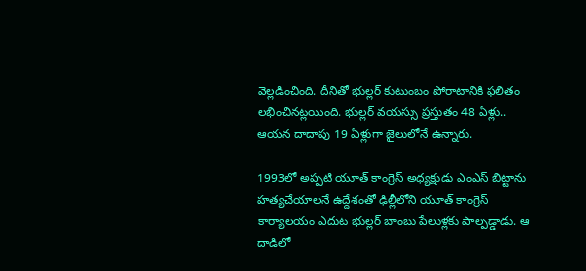వెల్లడించింది. దీనితో భుల్లర్ కుటుంబం పోరాటానికి ఫలితం లభించినట్లయింది. భుల్లర్ వయస్సు ప్రస్తుతం 48 ఏళ్లు.. ఆయన దాదాపు 19 ఏళ్లుగా జైలులోనే ఉన్నారు.

1993లో అప్పటి యూత్ కాంగ్రెస్ అధ్యక్షుడు ఎంఎస్ బిట్టాను హత్యచేయాలనే ఉద్దేశంతో ఢిల్లీలోని యూత్ కాంగ్రెస్ కార్యాలయం ఎదుట భుల్లర్ బాంబు పేలుళ్లకు పాల్పడ్డాడు. ఆ దాడిలో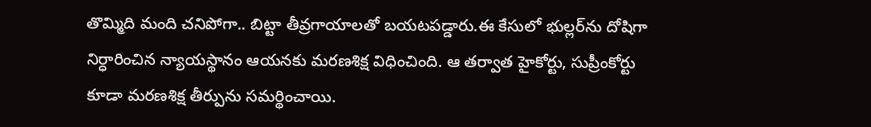తొమ్మిది మంది చనిపోగా.. బిట్టా తీవ్రగాయాలతో బయటపడ్డారు.ఈ కేసులో భుల్లర్‌ను దోషిగా నిర్ధారించిన న్యాయస్థానం ఆయనకు మరణశిక్ష విధించింది. ఆ తర్వాత హైకోర్టు, సుప్రీంకోర్టు కూడా మరణశిక్ష తీర్పును సమర్థించాయి.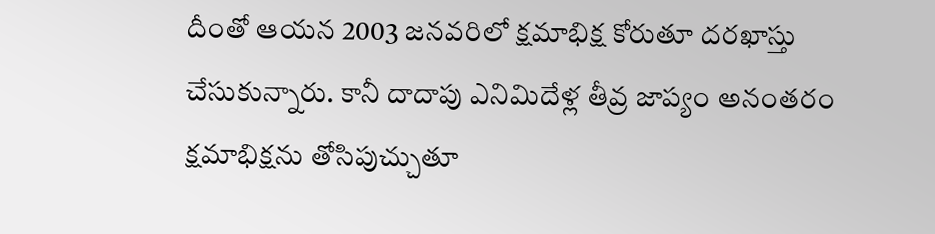దీంతో ఆయన 2003 జనవరిలో క్షమాభిక్ష కోరుతూ దరఖాస్తు చేసుకున్నారు. కానీ దాదాపు ఎనిమిదేళ్ల తీవ్ర జాప్యం అనంతరం క్షమాభిక్షను తోసిపుచ్చుతూ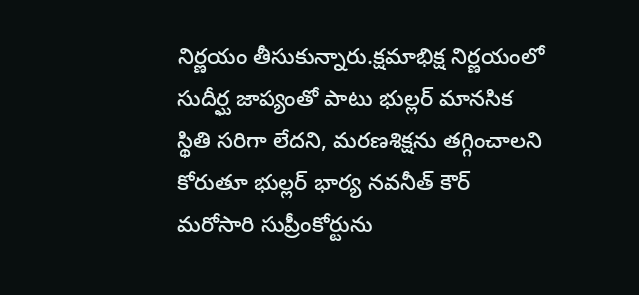నిర్ణయం తీసుకున్నారు.క్షమాభిక్ష నిర్ణయంలో సుదీర్ఘ జాప్యంతో పాటు భుల్లర్ మానసిక స్థితి సరిగా లేదని, మరణశిక్షను తగ్గించాలని కోరుతూ భుల్లర్ భార్య నవనీత్ కౌర్ మరోసారి సుప్రీంకోర్టును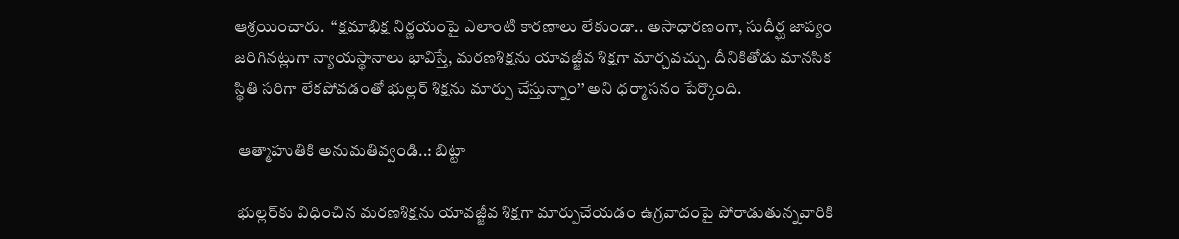ఆశ్రయించారు.  ‘‘క్షమాభిక్ష నిర్ణయంపై ఎలాంటి కారణాలు లేకుండా.. అసాధారణంగా, సుదీర్ఘ జాప్యం జరిగినట్లుగా న్యాయస్థానాలు భావిస్తే, మరణశిక్షను యావజ్జీవ శిక్షగా మార్చవచ్చు. దీనికితోడు మానసిక స్థితి సరిగా లేకపోవడంతో భుల్లర్ శిక్షను మార్పు చేస్తున్నాం’’ అని ధర్మాసనం పేర్కొంది.

 ఆత్మాహుతికి అనుమతివ్వండి..: బిట్టా

 భుల్లర్‌కు విధించిన మరణశిక్షను యావజ్జీవ శిక్షగా మార్పుచేయడం ఉగ్రవాదంపై పోరాడుతున్నవారికి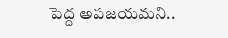పెద్ద అపజయమని..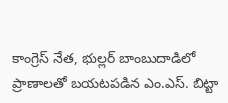కాంగ్రెస్ నేత, భుల్లర్ బాంబుదాడిలో ప్రాణాలతో బయటపడిన ఎం.ఎస్. బిట్టా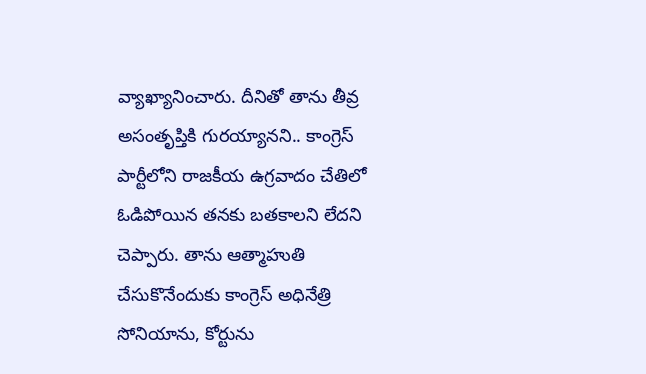వ్యాఖ్యానించారు. దీనితో తాను తీవ్ర అసంతృప్తికి గురయ్యానని.. కాంగ్రెస్ పార్టీలోని రాజకీయ ఉగ్రవాదం చేతిలో ఓడిపోయిన తనకు బతకాలని లేదని చెప్పారు. తాను ఆత్మాహుతి చేసుకొనేందుకు కాంగ్రెస్ అధినేత్రి సోనియాను, కోర్టును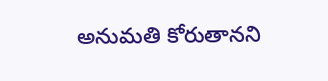అనుమతి కోరుతానని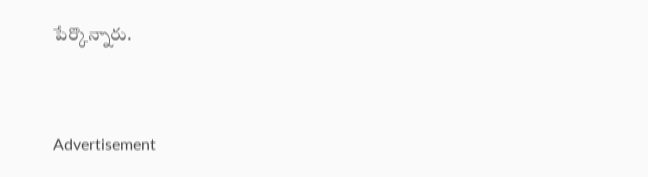పేర్కొన్నారు.


Advertisement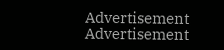Advertisement
Advertisement